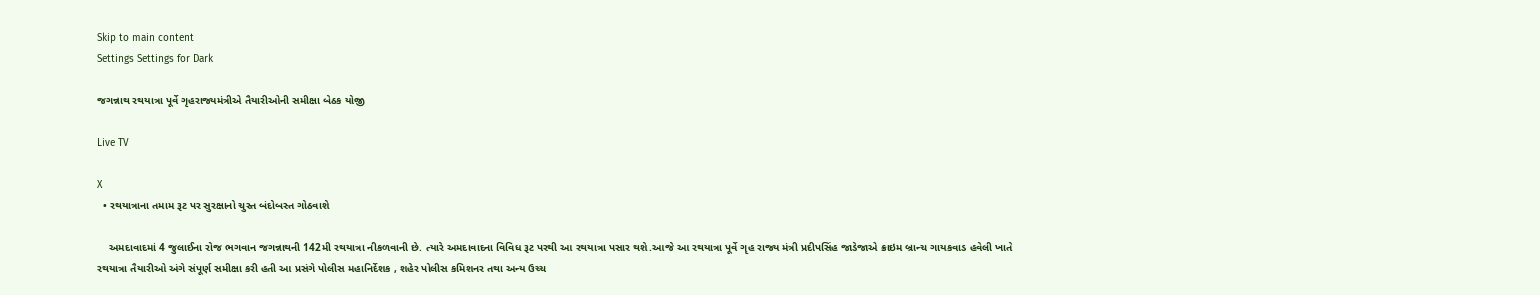Skip to main content
Settings Settings for Dark

જગન્નાથ રથયાત્રા પૂર્વે ગૃહરાજ્યમંત્રીએ તૈયારીઓની સમીક્ષા બેઠક યોજી

Live TV

X
  • રથયાત્રાના તમામ રૂટ પર સુરક્ષાનો ચુસ્ત બંદોબસ્ત ગોઠવાશે

    અમદાવાદમાં 4 જુલાઈના રોજ ભગવાન જગન્નાથની 142મી રથયાત્રા નીકળવાની છે. ત્યારે અમદાવાદના વિવિધ રૂટ પરથી આ રથયાત્રા પસાર થશે.આજે આ રથયાત્રા પૂર્વે ગૃહ રાજ્ય મંત્રી પ્રદીપસિંહ જાડેજાએ ક્રાઇમ બ્રાન્ચ ગાયકવાડ હવેલી ખાતે રથયાત્રા તૈયારીઓ અંગે સંપૂર્ણ સમીક્ષા કરી હતી આ પ્રસંગે પોલીસ મહાનિર્દેશક , શહેર પોલીસ કમિશનર તથા અન્ય ઉચ્ચ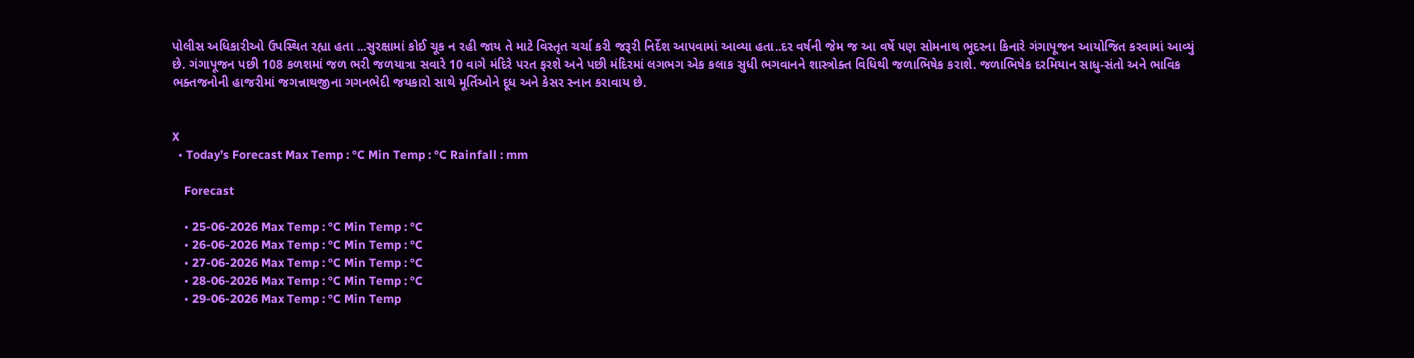પોલીસ અધિકારીઓ ઉપસ્થિત રહ્યા હતા ...સુરક્ષામાં કોઈ ચૂક ન રહી જાય તે માટે વિસ્તૃત ચર્ચા કરી જરૂરી નિર્દેશ આપવામાં આવ્યા હતા..દર વર્ષની જેમ જ આ વર્ષે પણ સોમનાથ ભૂદરના કિનારે ગંગાપૂજન આયોજિત કરવામાં આવ્યું છે. ગંગાપૂજન પછી 108 કળશમાં જળ ભરી જળયાત્રા સવારે 10 વાગે મંદિરે પરત ફરશે અને પછી મંદિરમાં લગભગ એક કલાક સુધી ભગવાનને શાસ્ત્રોક્ત વિધિથી જળાભિષેક કરાશે. જળાભિષેક દરમિયાન સાધુ-સંતો અને ભાવિક ભક્તજનોની હાજરીમાં જગન્નાથજીના ગગનભેદી જયકારો સાથે મૂર્તિઓને દૂધ અને કેસર સ્નાન કરાવાય છે.


X
  • Today’s Forecast Max Temp : °C Min Temp : °C Rainfall : mm

    Forecast

    • 25-06-2026 Max Temp : °C Min Temp : °C
    • 26-06-2026 Max Temp : °C Min Temp : °C
    • 27-06-2026 Max Temp : °C Min Temp : °C
    • 28-06-2026 Max Temp : °C Min Temp : °C
    • 29-06-2026 Max Temp : °C Min Temp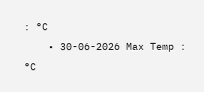: °C
    • 30-06-2026 Max Temp : °C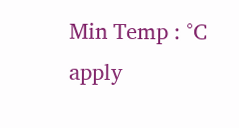Min Temp : °C
apply